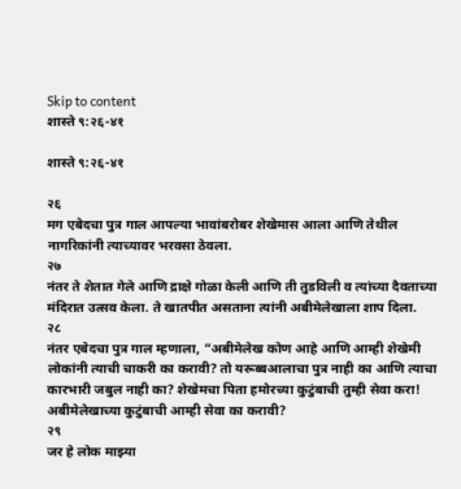Skip to content
शास्ते ९:२६-४१

शास्ते ९:२६-४१

२६
मग एबेदचा पुत्र गाल आपल्या भावांबरोबर शेखेमास आला आणि तेथील नागरिकांनी त्याच्यावर भरवसा ठेवला.
२७
नंतर ते शेतात गेले आणि द्राक्षे गोळा केली आणि ती तुडविली व त्यांच्या दैवताच्या मंदिरात उत्सव केला. ते खातपीत असताना त्यांनी अबीमेलेखाला शाप दिला.
२८
नंतर एबेदचा पुत्र गाल म्हणाला, “अबीमेलेख कोण आहे आणि आम्ही शेखेमी लोकांनी त्याची चाकरी का करावी? तो यरूब्बआलाचा पुत्र नाही का आणि त्याचा कारभारी जबुल नाही का? शेखेमचा पिता हमोरच्या कुटुंबाची तुम्ही सेवा करा! अबीमेलेखाच्या कुटुंबाची आम्ही सेवा का करावी?
२९
जर हे लोक माझ्या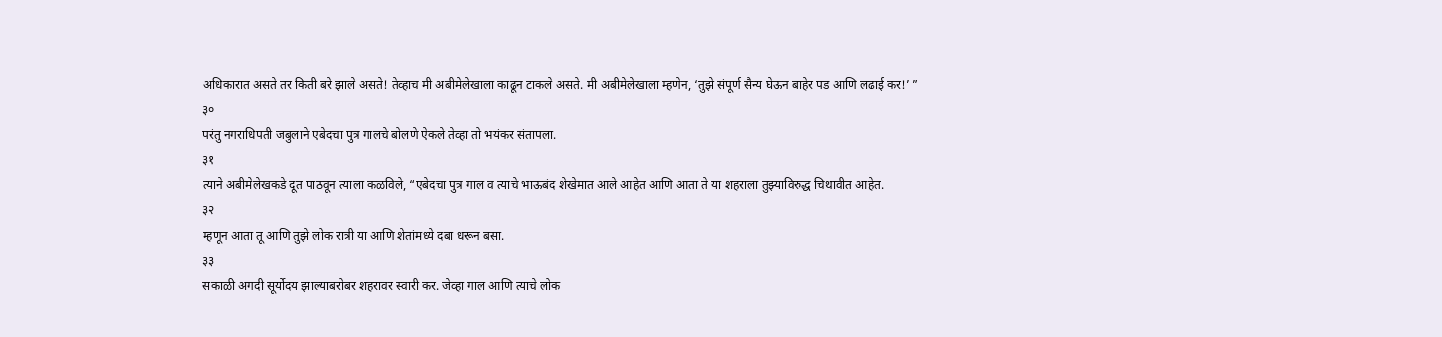अधिकारात असते तर किती बरे झाले असते! तेव्हाच मी अबीमेलेखाला काढून टाकले असते. मी अबीमेलेखाला म्हणेन, ‘तुझे संपूर्ण सैन्य घेऊन बाहेर पड आणि लढाई कर!’ ”
३०
परंतु नगराधिपती जबुलाने एबेदचा पुत्र गालचे बोलणे ऐकले तेव्हा तो भयंकर संतापला.
३१
त्याने अबीमेलेखकडे दूत पाठवून त्याला कळविले, “एबेदचा पुत्र गाल व त्याचे भाऊबंद शेखेमात आले आहेत आणि आता ते या शहराला तुझ्याविरुद्ध चिथावीत आहेत.
३२
म्हणून आता तू आणि तुझे लोक रात्री या आणि शेतांमध्ये दबा धरून बसा.
३३
सकाळी अगदी सूर्योदय झाल्याबरोबर शहरावर स्वारी कर. जेव्हा गाल आणि त्याचे लोक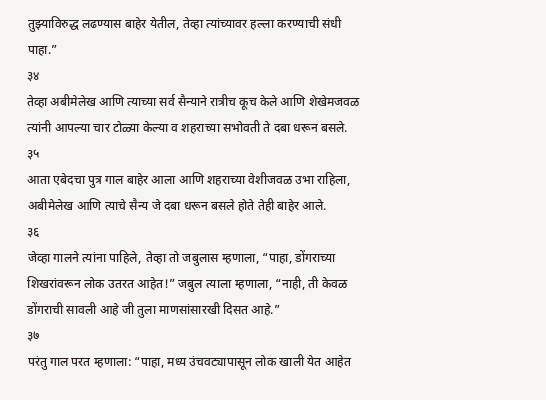तुझ्याविरुद्ध लढण्यास बाहेर येतील, तेव्हा त्यांच्यावर हल्ला करण्याची संधी पाहा.”
३४
तेव्हा अबीमेलेख आणि त्याच्या सर्व सैन्याने रात्रीच कूच केले आणि शेखेमजवळ त्यांनी आपल्या चार टोळ्या केल्या व शहराच्या सभोवती ते दबा धरून बसले.
३५
आता एबेदचा पुत्र गाल बाहेर आला आणि शहराच्या वेशीजवळ उभा राहिला, अबीमेलेख आणि त्याचे सैन्य जे दबा धरून बसले होते तेही बाहेर आले.
३६
जेव्हा गालने त्यांना पाहिले, तेव्हा तो जबुलास म्हणाला, “पाहा, डोंगराच्या शिखरांवरून लोक उतरत आहेत!” जबुल त्याला म्हणाला, “नाही, ती केवळ डोंगराची सावली आहे जी तुला माणसांसारखी दिसत आहे.”
३७
परंतु गाल परत म्हणाला: “पाहा, मध्य उंचवट्यापासून लोक खाली येत आहेत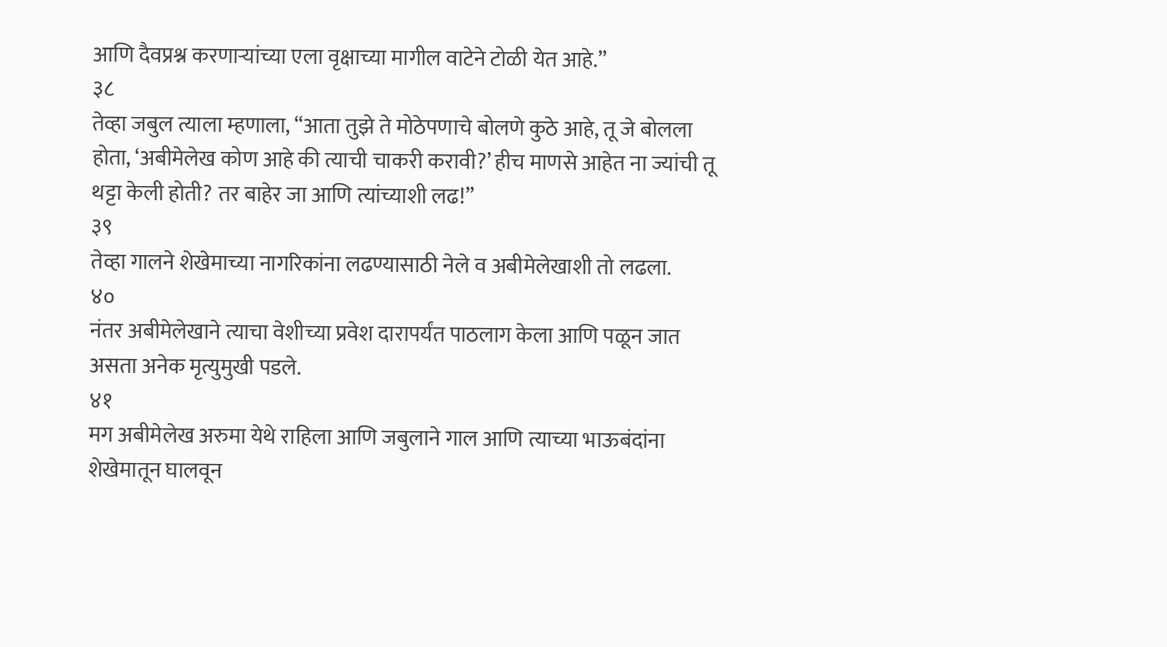आणि दैवप्रश्न करणाऱ्यांच्या एला वृक्षाच्या मागील वाटेने टोळी येत आहे.”
३८
तेव्हा जबुल त्याला म्हणाला, “आता तुझे ते मोठेपणाचे बोलणे कुठे आहे, तू जे बोलला होता, ‘अबीमेलेख कोण आहे की त्याची चाकरी करावी?’ हीच माणसे आहेत ना ज्यांची तू थट्टा केली होती? तर बाहेर जा आणि त्यांच्याशी लढ!”
३९
तेव्हा गालने शेखेमाच्या नागरिकांना लढण्यासाठी नेले व अबीमेलेखाशी तो लढला.
४०
नंतर अबीमेलेखाने त्याचा वेशीच्या प्रवेश दारापर्यंत पाठलाग केला आणि पळून जात असता अनेक मृत्युमुखी पडले.
४१
मग अबीमेलेख अरुमा येथे राहिला आणि जबुलाने गाल आणि त्याच्या भाऊबंदांना शेखेमातून घालवून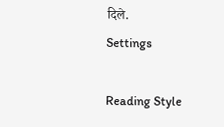दिले.
Settings

Reading Style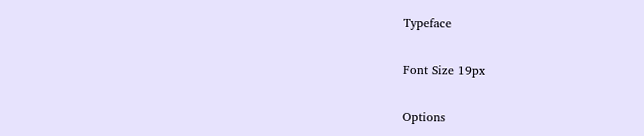Typeface

Font Size 19px

Options